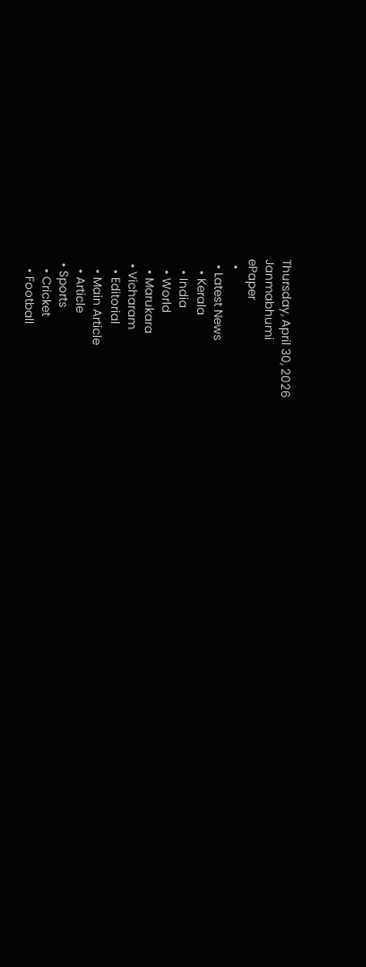Thursday, April 30, 2026
Janmabhumi
ePaper
  •
  • Latest News
    • Kerala
    • India
    • World
    • Marukara
  • Vicharam
    • Editorial
    • Main Article
    • Article
  • Sports
    • Cricket
    • Football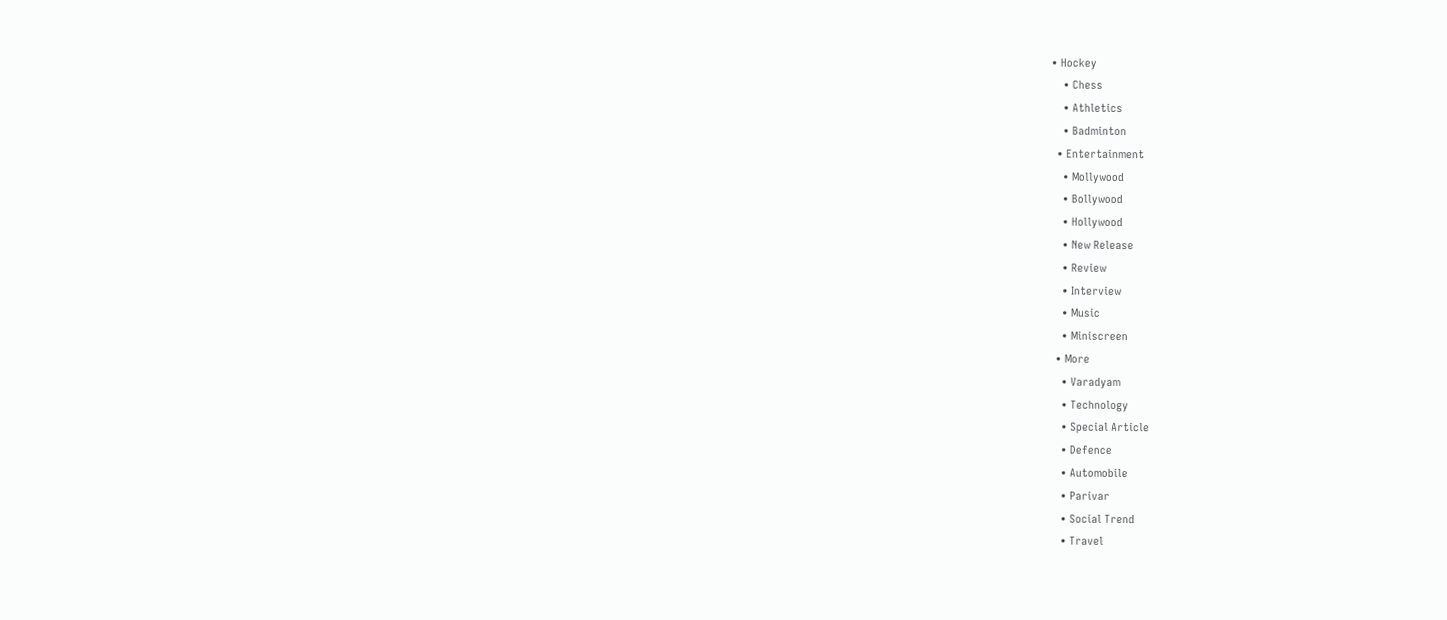• Hockey
    • Chess
    • Athletics
    • Badminton
  • Entertainment
    • Mollywood
    • Bollywood
    • Hollywood
    • New Release
    • Review
    • Interview
    • Music
    • Miniscreen
  • More
    • Varadyam
    • Technology
    • Special Article
    • Defence
    • Automobile
    • Parivar
    • Social Trend
    • Travel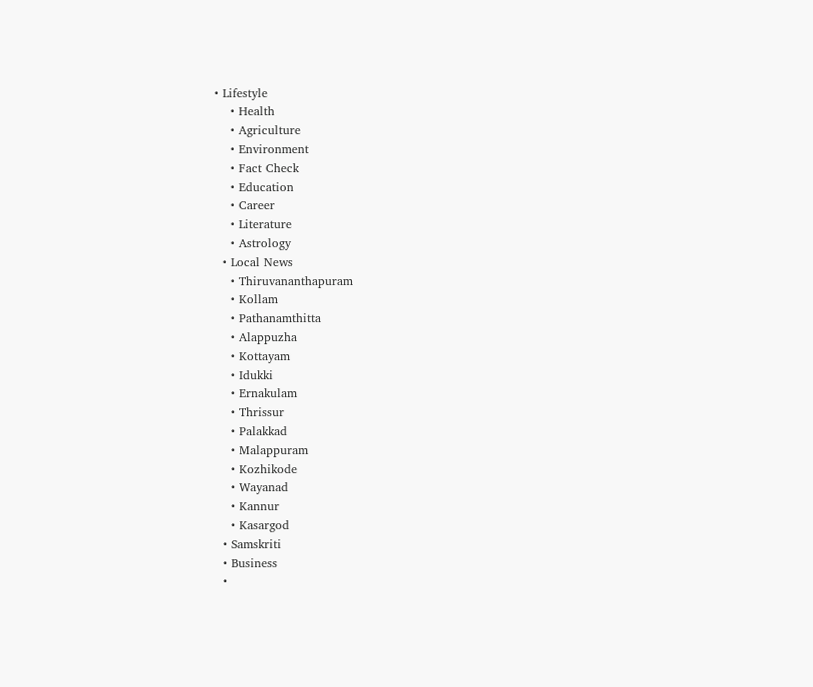• Lifestyle
    • Health
    • Agriculture
    • Environment
    • Fact Check
    • Education
    • Career
    • Literature
    • Astrology
  • Local News
    • Thiruvananthapuram
    • Kollam
    • Pathanamthitta
    • Alappuzha
    • Kottayam
    • Idukki
    • Ernakulam
    • Thrissur
    • Palakkad
    • Malappuram
    • Kozhikode
    • Wayanad
    • Kannur
    • Kasargod
  • Samskriti
  • Business
  •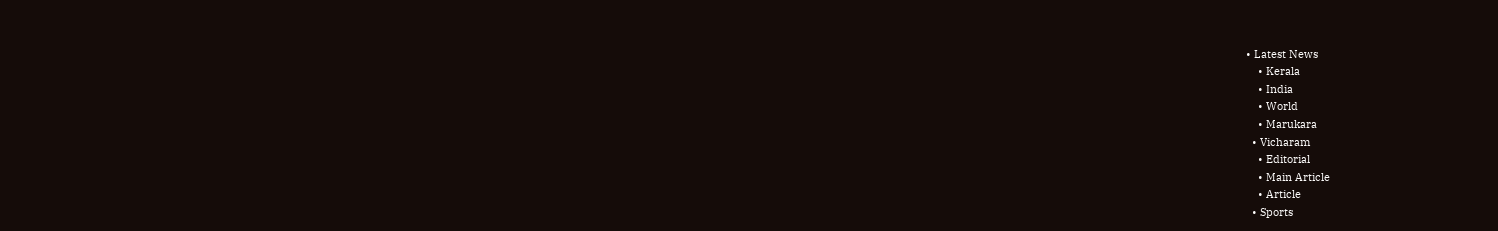• Latest News
    • Kerala
    • India
    • World
    • Marukara
  • Vicharam
    • Editorial
    • Main Article
    • Article
  • Sports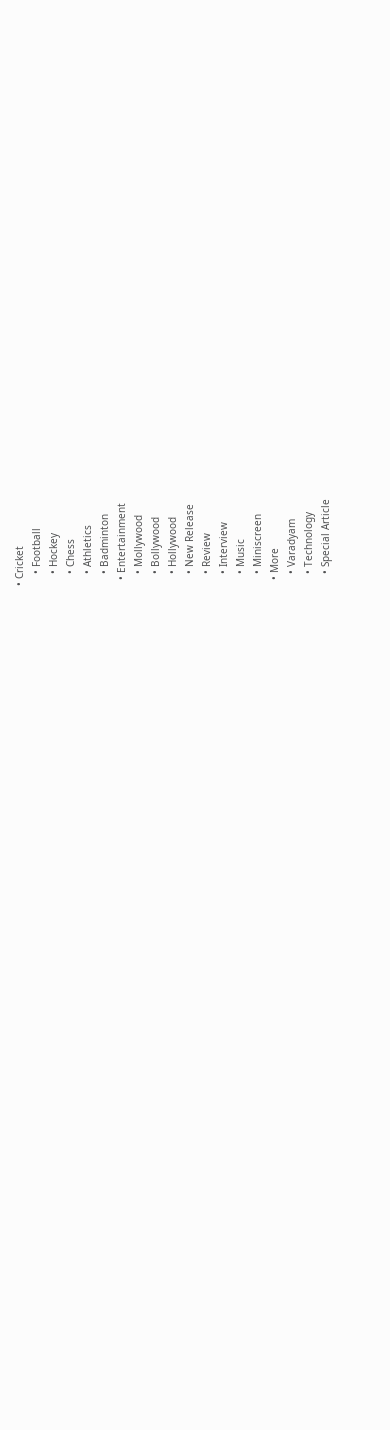• Cricket
    • Football
    • Hockey
    • Chess
    • Athletics
    • Badminton
  • Entertainment
    • Mollywood
    • Bollywood
    • Hollywood
    • New Release
    • Review
    • Interview
    • Music
    • Miniscreen
  • More
    • Varadyam
    • Technology
    • Special Article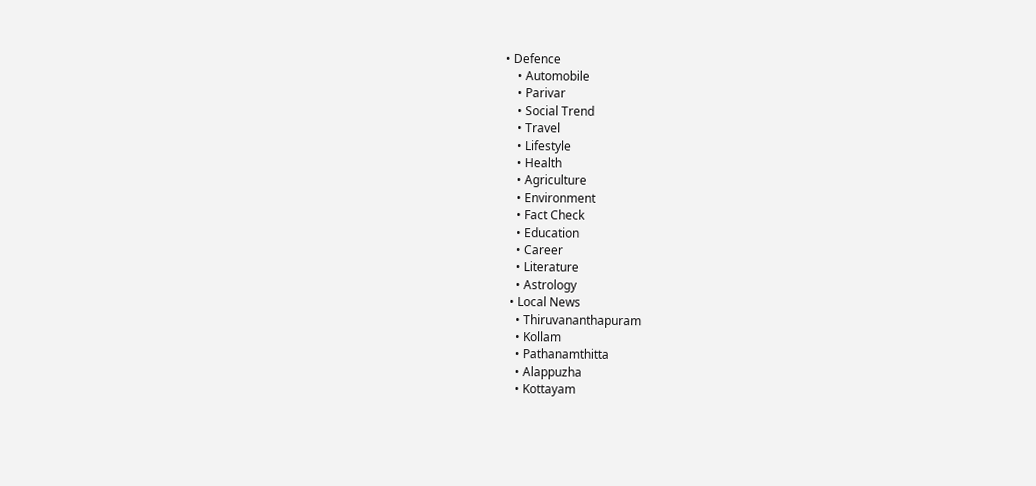• Defence
    • Automobile
    • Parivar
    • Social Trend
    • Travel
    • Lifestyle
    • Health
    • Agriculture
    • Environment
    • Fact Check
    • Education
    • Career
    • Literature
    • Astrology
  • Local News
    • Thiruvananthapuram
    • Kollam
    • Pathanamthitta
    • Alappuzha
    • Kottayam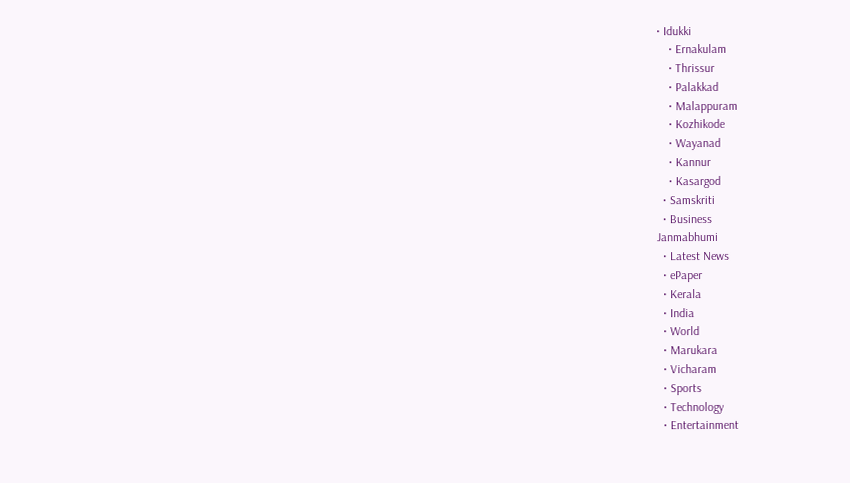• Idukki
    • Ernakulam
    • Thrissur
    • Palakkad
    • Malappuram
    • Kozhikode
    • Wayanad
    • Kannur
    • Kasargod
  • Samskriti
  • Business
Janmabhumi
  • Latest News
  • ePaper
  • Kerala
  • India
  • World
  • Marukara
  • Vicharam
  • Sports
  • Technology
  • Entertainment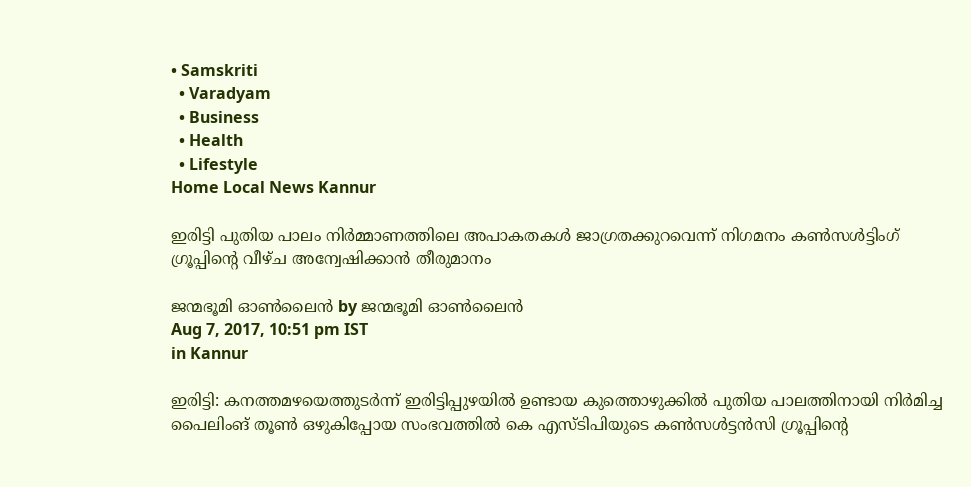• Samskriti
  • Varadyam
  • Business
  • Health
  • Lifestyle
Home Local News Kannur

ഇരിട്ടി പുതിയ പാലം നിര്‍മ്മാണത്തിലെ അപാകതകള്‍ ജാഗ്രതക്കുറവെന്ന് നിഗമനം കണ്‍സള്‍ട്ടിംഗ് ഗ്രൂപ്പിന്റെ വീഴ്ച അന്വേഷിക്കാന്‍ തീരുമാനം

ജന്മഭൂമി ഓണ്‍ലൈന്‍ by ജന്മഭൂമി ഓണ്‍ലൈന്‍
Aug 7, 2017, 10:51 pm IST
in Kannur

ഇരിട്ടി: കനത്തമഴയെത്തുടര്‍ന്ന് ഇരിട്ടിപ്പുഴയില്‍ ഉണ്ടായ കുത്തൊഴുക്കില്‍ പുതിയ പാലത്തിനായി നിര്‍മിച്ച പൈലിംങ് തൂണ്‍ ഒഴുകിപ്പോയ സംഭവത്തില്‍ കെ എസ്ടിപിയുടെ കണ്‍സള്‍ട്ടന്‍സി ഗ്രൂപ്പിന്റെ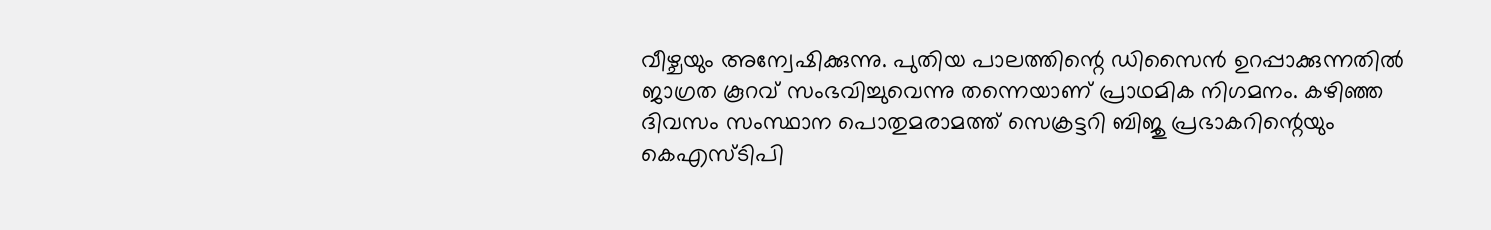വീഴ്ചയും അന്വേഷിക്കുന്നു. പുതിയ പാലത്തിന്റെ ഡിസൈന്‍ ഉറപ്പാക്കുന്നതില്‍ ജാഗ്രത കൂറവ് സംഭവിച്ചുവെന്നു തന്നെയാണ് പ്രാഥമിക നിഗമനം. കഴിഞ്ഞ ദിവസം സംസ്ഥാന പൊതുമരാമത്ത് സെക്രട്ടറി ബിജു പ്രഭാകറിന്റെയും കെഎസ്ടിപി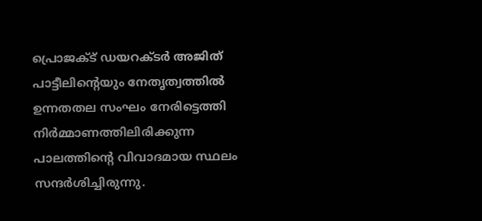പ്രൊജക്ട് ഡയറക്ടര്‍ അജിത് പാട്ടീലിന്റെയും നേതൃത്വത്തില്‍ ഉന്നതതല സംഘം നേരിട്ടെത്തി നിര്‍മ്മാണത്തിലിരിക്കുന്ന പാലത്തിന്റെ വിവാദമായ സ്ഥലം സന്ദര്‍ശിച്ചിരുന്നു.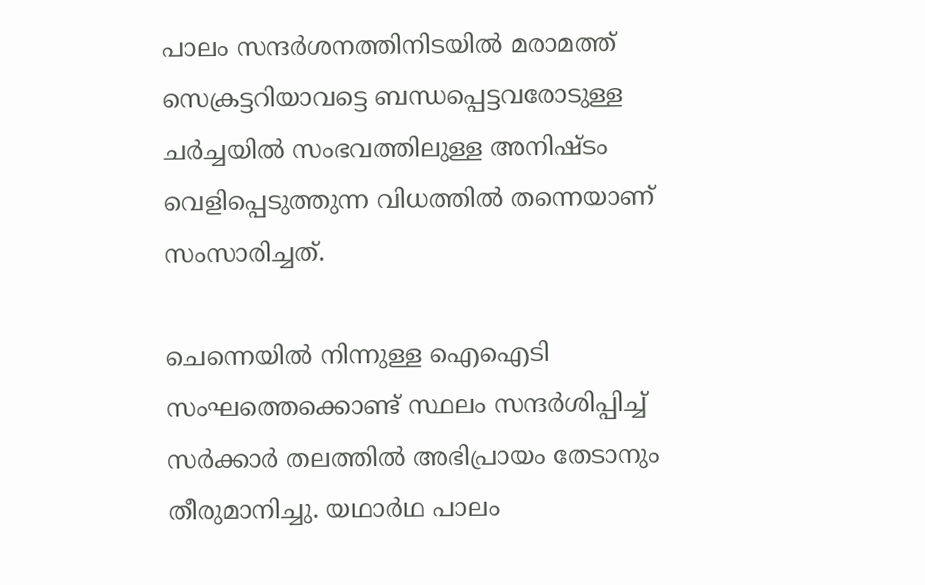പാലം സന്ദര്‍ശനത്തിനിടയില്‍ മരാമത്ത് സെക്രട്ടറിയാവട്ടെ ബന്ധപ്പെട്ടവരോടുള്ള ചര്‍ച്ചയില്‍ സംഭവത്തിലുള്ള അനിഷ്ടം വെളിപ്പെടുത്തുന്ന വിധത്തില്‍ തന്നെയാണ് സംസാരിച്ചത്.

ചെന്നെയില്‍ നിന്നുള്ള ഐഐടി സംഘത്തെക്കൊണ്ട് സ്ഥലം സന്ദര്‍ശിപ്പിച്ച് സര്‍ക്കാര്‍ തലത്തില്‍ അഭിപ്രായം തേടാനും തീരുമാനിച്ചു. യഥാര്‍ഥ പാലം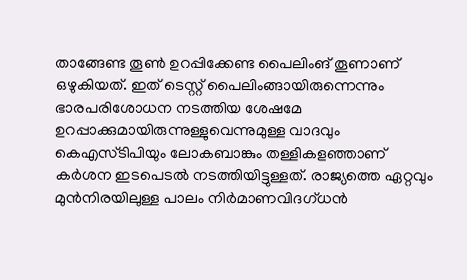താങ്ങേണ്ട തൂണ്‍ ഉറപ്പിക്കേണ്ട പൈലിംങ് തൂണാണ് ഒഴുകിയത്. ഇത് ടെസ്റ്റ് പൈലിംങ്ങായിരുന്നെന്നും ഭാരപരിശോധന നടത്തിയ ശേഷമേ ഉറപ്പാക്കുമായിരുന്നുള്ളുവെന്നുമുള്ള വാദവും കെഎസ്ടിപിയും ലോകബാങ്കും തള്ളികളഞ്ഞാണ് കര്‍ശന ഇടപെടല്‍ നടത്തിയിട്ടുള്ളത്. രാജ്യത്തെ ഏറ്റവും മുന്‍നിരയിലുള്ള പാലം നിര്‍മാണവിദഗ്ധന്‍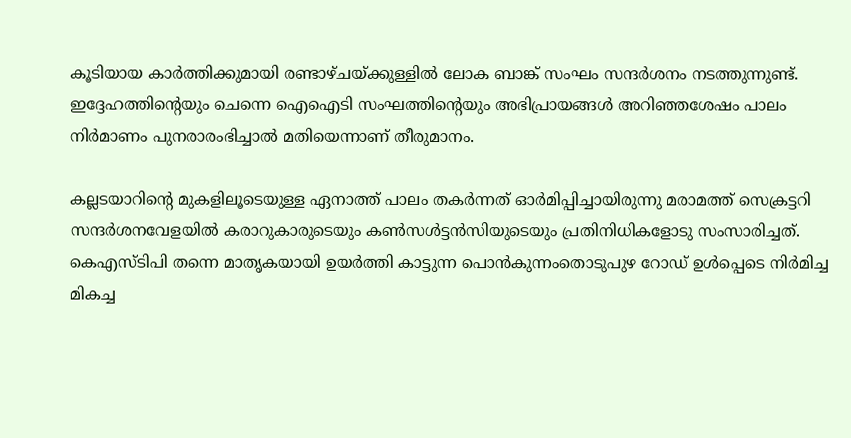കൂടിയായ കാര്‍ത്തിക്കുമായി രണ്ടാഴ്ചയ്‌ക്കുള്ളില്‍ ലോക ബാങ്ക് സംഘം സന്ദര്‍ശനം നടത്തുന്നുണ്ട്. ഇദ്ദേഹത്തിന്റെയും ചെന്നെ ഐഐടി സംഘത്തിന്റെയും അഭിപ്രായങ്ങള്‍ അറിഞ്ഞശേഷം പാലം നിര്‍മാണം പുനരാരംഭിച്ചാല്‍ മതിയെന്നാണ് തീരുമാനം.

കല്ലടയാറിന്റെ മുകളിലൂടെയുള്ള ഏനാത്ത് പാലം തകര്‍ന്നത് ഓര്‍മിപ്പിച്ചായിരുന്നു മരാമത്ത് സെക്രട്ടറി സന്ദര്‍ശനവേളയില്‍ കരാറുകാരുടെയും കണ്‍സള്‍ട്ടന്‍സിയുടെയും പ്രതിനിധികളോടു സംസാരിച്ചത്. കെഎസ്ടിപി തന്നെ മാതൃകയായി ഉയര്‍ത്തി കാട്ടുന്ന പൊന്‍കുന്നംതൊടുപുഴ റോഡ് ഉള്‍പ്പെടെ നിര്‍മിച്ച മികച്ച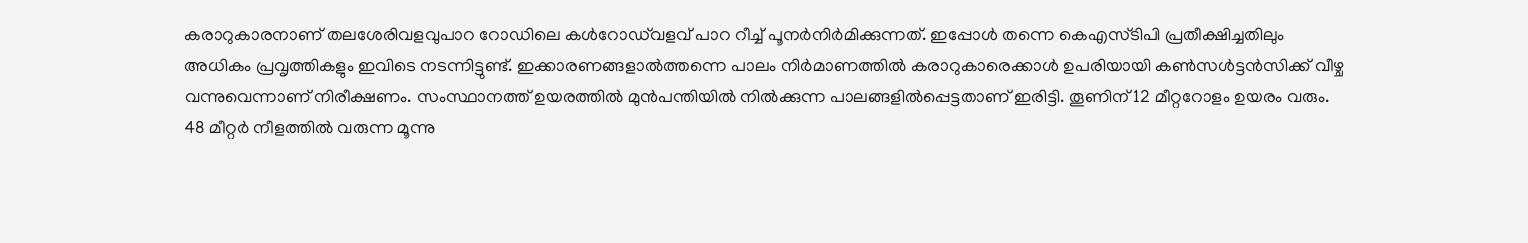കരാറുകാരനാണ് തലശേരിവളവുപാറ റോഡിലെ കള്‍റോഡ്‌വളവ് പാറ റീച്ച് പൂനര്‍നിര്‍മിക്കുന്നത്. ഇപ്പോള്‍ തന്നെ കെഎസ്ടിപി പ്രതീക്ഷിച്ചതിലും അധികം പ്രവൃത്തികളും ഇവിടെ നടന്നിട്ടുണ്ട്. ഇക്കാരണങ്ങളാല്‍ത്തന്നെ പാലം നിര്‍മാണത്തില്‍ കരാറുകാരെക്കാള്‍ ഉപരിയായി കണ്‍സള്‍ട്ടന്‍സിക്ക് വീഴ്ച വന്നുവെന്നാണ് നിരീക്ഷണം. സംസ്ഥാനത്ത് ഉയരത്തില്‍ മുന്‍പന്തിയില്‍ നില്‍ക്കുന്ന പാലങ്ങളില്‍പ്പെട്ടതാണ് ഇരിട്ടി. തൂണിന് 12 മീറ്ററോളം ഉയരം വരും. 48 മീറ്റര്‍ നീളത്തില്‍ വരുന്ന മൂന്നു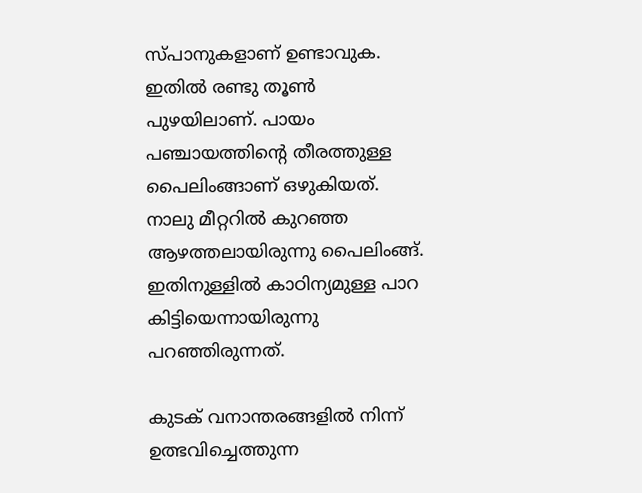സ്പാനുകളാണ് ഉണ്ടാവുക. ഇതില്‍ രണ്ടു തൂണ്‍ പുഴയിലാണ്. പായം പഞ്ചായത്തിന്റെ തീരത്തുള്ള പൈലിംങ്ങാണ് ഒഴുകിയത്. നാലു മീറ്ററില്‍ കുറഞ്ഞ ആഴത്തലായിരുന്നു പൈലിംങ്ങ്. ഇതിനുള്ളില്‍ കാഠിന്യമുള്ള പാറ കിട്ടിയെന്നായിരുന്നു പറഞ്ഞിരുന്നത്.

കുടക് വനാന്തരങ്ങളില്‍ നിന്ന് ഉത്ഭവിച്ചെത്തുന്ന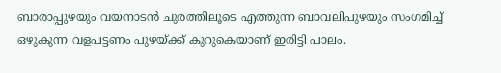ബാരാപ്പുഴയും വയനാടന്‍ ചുരത്തിലൂടെ എത്തുന്ന ബാവലിപുഴയും സംഗമിച്ച് ഒഴുകുന്ന വളപട്ടണം പുഴയ്‌ക്ക് കുറുകെയാണ് ഇരിട്ടി പാലം.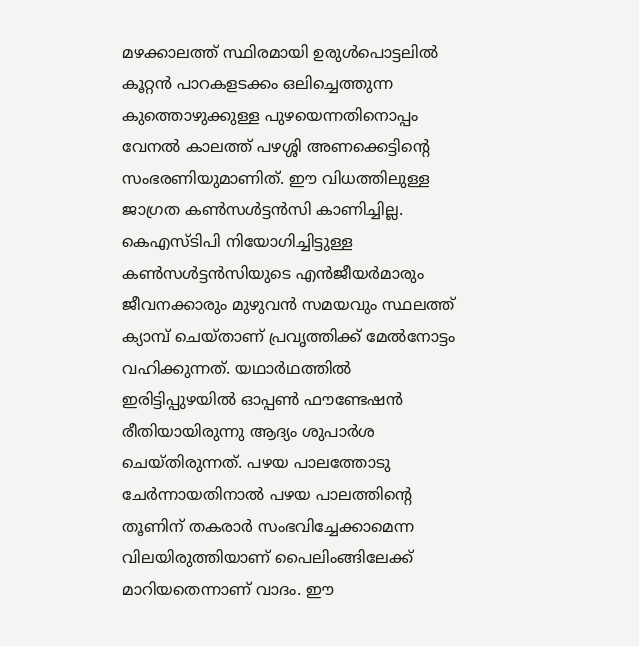മഴക്കാലത്ത് സ്ഥിരമായി ഉരുള്‍പൊട്ടലില്‍ കൂറ്റന്‍ പാറകളടക്കം ഒലിച്ചെത്തുന്ന കുത്തൊഴുക്കുള്ള പുഴയെന്നതിനൊപ്പം വേനല്‍ കാലത്ത് പഴശ്ശി അണക്കെട്ടിന്റെ സംഭരണിയുമാണിത്. ഈ വിധത്തിലുള്ള ജാഗ്രത കണ്‍സള്‍ട്ടന്‍സി കാണിച്ചില്ല. കെഎസ്ടിപി നിയോഗിച്ചിട്ടുള്ള കണ്‍സള്‍ട്ടന്‍സിയുടെ എന്‍ജീയര്‍മാരും ജീവനക്കാരും മുഴുവന്‍ സമയവും സ്ഥലത്ത് ക്യാമ്പ് ചെയ്താണ് പ്രവൃത്തിക്ക് മേല്‍നോട്ടം വഹിക്കുന്നത്. യഥാര്‍ഥത്തില്‍ ഇരിട്ടിപ്പുഴയില്‍ ഓപ്പണ്‍ ഫൗണ്ടേഷന്‍ രീതിയായിരുന്നു ആദ്യം ശുപാര്‍ശ ചെയ്തിരുന്നത്. പഴയ പാലത്തോടു ചേര്‍ന്നായതിനാല്‍ പഴയ പാലത്തിന്റെ തൂണിന് തകരാര്‍ സംഭവിച്ചേക്കാമെന്ന വിലയിരുത്തിയാണ് പൈലിംങ്ങിലേക്ക് മാറിയതെന്നാണ് വാദം. ഈ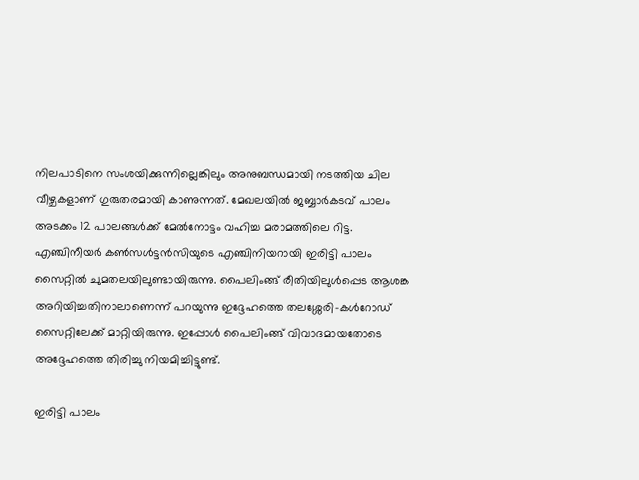നിലപാടിനെ സംശയിക്കുന്നില്ലെങ്കിലും അനുബന്ധമായി നടത്തിയ ചില വീഴ്ചകളാണ് ഗുരുതരമായി കാണുന്നത്. മേഖലയില്‍ ജബ്ബാര്‍കടവ് പാലം അടക്കം 12 പാലങ്ങള്‍ക്ക് മേല്‍നോട്ടം വഹിച്ച മരാമത്തിലെ റിട്ട. എഞ്ചിനീയര്‍ കണ്‍സള്‍ട്ടന്‍സിയുടെ എഞ്ചിനിയറായി ഇരിട്ടി പാലം സൈറ്റില്‍ ചുമതലയിലുണ്ടായിരുന്നു. പൈലിംങ്ങ് രീതിയിലുള്‍പ്പെട ആശങ്ക അറിയിച്ചതിനാലാണെന്ന് പറയുന്നു ഇദ്ദേഹത്തെ തലശ്ശേരി-കള്‍റോഡ് സൈറ്റിലേക്ക് മാറ്റിയിരുന്നു. ഇപ്പോള്‍ പൈലിംങ്ങ് വിവാദമായതോടെ അദ്ദേഹത്തെ തിരിച്ചു നിയമിച്ചിട്ടുണ്ട്.

ഇരിട്ടി പാലം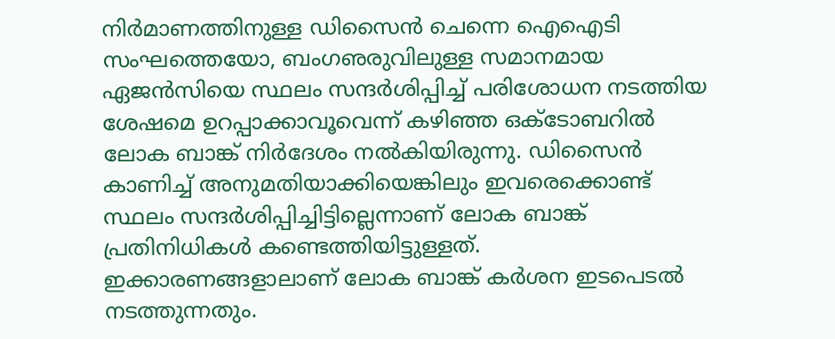നിര്‍മാണത്തിനുള്ള ഡിസൈന്‍ ചെന്നെ ഐഐടി സംഘത്തെയോ, ബംഗഌരുവിലുള്ള സമാനമായ ഏജന്‍സിയെ സ്ഥലം സന്ദര്‍ശിപ്പിച്ച് പരിശോധന നടത്തിയ ശേഷമെ ഉറപ്പാക്കാവൂവെന്ന് കഴിഞ്ഞ ഒക്ടോബറില്‍ ലോക ബാങ്ക് നിര്‍ദേശം നല്‍കിയിരുന്നു. ഡിസൈന്‍ കാണിച്ച് അനുമതിയാക്കിയെങ്കിലും ഇവരെക്കൊണ്ട് സ്ഥലം സന്ദര്‍ശിപ്പിച്ചിട്ടില്ലെന്നാണ് ലോക ബാങ്ക് പ്രതിനിധികള്‍ കണ്ടെത്തിയിട്ടുള്ളത്. ഇക്കാരണങ്ങളാലാണ് ലോക ബാങ്ക് കര്‍ശന ഇടപെടല്‍ നടത്തുന്നതും.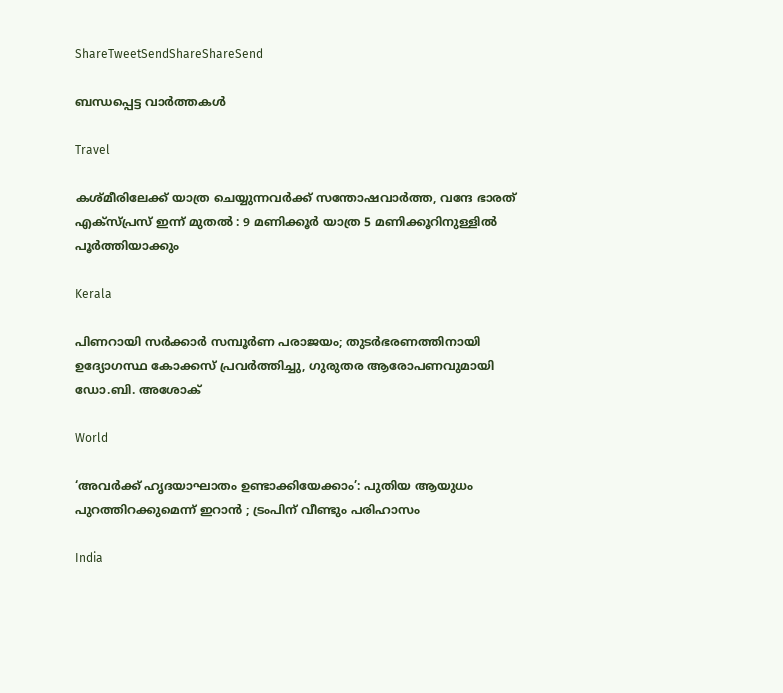ShareTweetSendShareShareSend

ബന്ധപ്പെട്ട വാര്‍ത്തകള്‍

Travel

കശ്മീരിലേക്ക് യാത്ര ചെയ്യുന്നവർക്ക് സന്തോഷവാർത്ത, വന്ദേ ഭാരത് എക്സ്പ്രസ് ഇന്ന് മുതൽ : 9 മണിക്കൂർ യാത്ര 5 മണിക്കൂറിനുള്ളിൽ പൂർത്തിയാക്കും

Kerala

പിണറായി സർക്കാർ സമ്പൂർണ പരാജയം; തുടർഭരണത്തിനായി ഉദ്യോഗസ്ഥ കോക്കസ് പ്രവർത്തിച്ചു, ഗുരുതര ആരോപണവുമായി ഡോ.ബി. അശോക്

World

‘അവർക്ക് ഹൃദയാഘാതം ഉണ്ടാക്കിയേക്കാം’: പുതിയ ആയുധം പുറത്തിറക്കുമെന്ന് ഇറാൻ ; ട്രംപിന് വീണ്ടും പരിഹാസം

India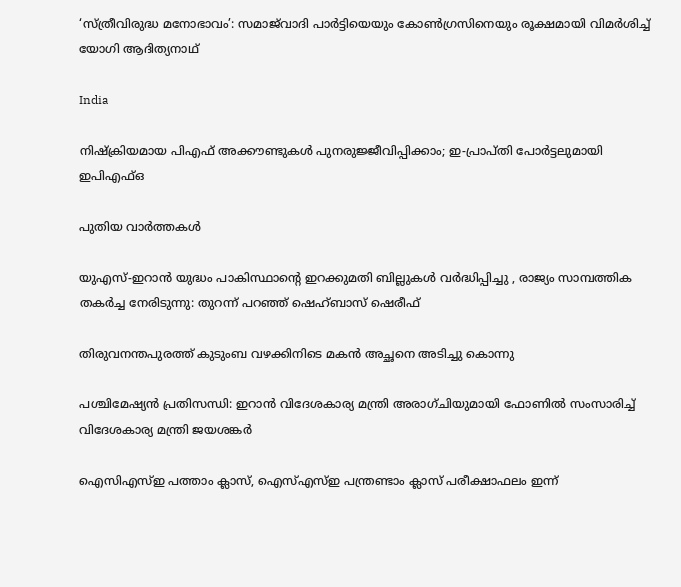‘സ്ത്രീവിരുദ്ധ മനോഭാവം’: സമാജ്‌വാദി പാർട്ടിയെയും കോൺഗ്രസിനെയും രൂക്ഷമായി വിമർശിച്ച് യോഗി ആദിത്യനാഥ്

India

നിഷ്‌ക്രിയമായ പിഎഫ് അക്കൗണ്ടുകൾ പുനരുജ്ജീവിപ്പിക്കാം; ഇ-പ്രാപ്തി പോർട്ടലുമായി ഇപിഎഫ്ഒ

പുതിയ വാര്‍ത്തകള്‍

യുഎസ്-ഇറാൻ യുദ്ധം പാകിസ്ഥാന്റെ ഇറക്കുമതി ബില്ലുകൾ വർദ്ധിപ്പിച്ചു , രാജ്യം സാമ്പത്തിക തകർച്ച നേരിടുന്നു: തുറന്ന് പറഞ്ഞ് ഷെഹ്ബാസ് ഷെരീഫ്

തിരുവനന്തപുരത്ത് കുടുംബ വഴക്കിനിടെ മകൻ അച്ഛനെ അടിച്ചു കൊന്നു

പശ്ചിമേഷ്യൻ പ്രതിസന്ധി: ഇറാൻ വിദേശകാര്യ മന്ത്രി അരാഗ്ചിയുമായി ഫോണിൽ സംസാരിച്ച് വിദേശകാര്യ മന്ത്രി ജയശങ്കർ

ഐസിഎസ്ഇ പത്താം ക്ലാസ്, ഐസ്എസ്ഇ പന്ത്രണ്ടാം ക്ലാസ് പരീക്ഷാഫലം ഇന്ന്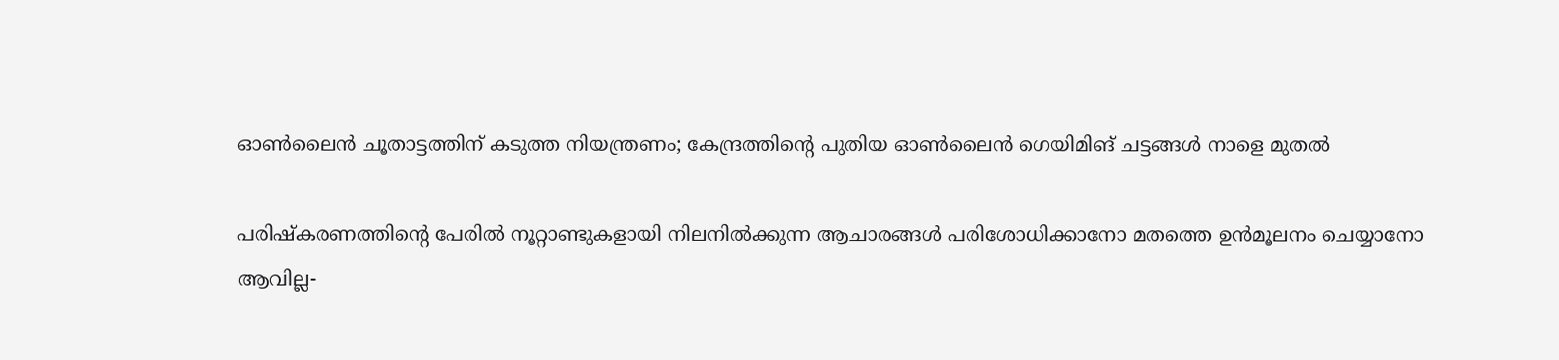ഓൺലൈൻ ചൂതാട്ടത്തിന് കടുത്ത നിയന്ത്രണം; കേന്ദ്രത്തിന്റെ പുതിയ ഓൺലൈൻ ഗെയിമിങ് ചട്ടങ്ങൾ നാളെ മുതൽ

പരിഷ്കരണത്തിന്റെ പേരിൽ നൂറ്റാണ്ടുകളായി നിലനിൽക്കുന്ന ആചാരങ്ങൾ പരിശോധിക്കാനോ മതത്തെ ഉൻമൂലനം ചെയ്യാനോ ആവില്ല-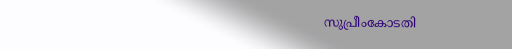സുപ്രീംകോടതി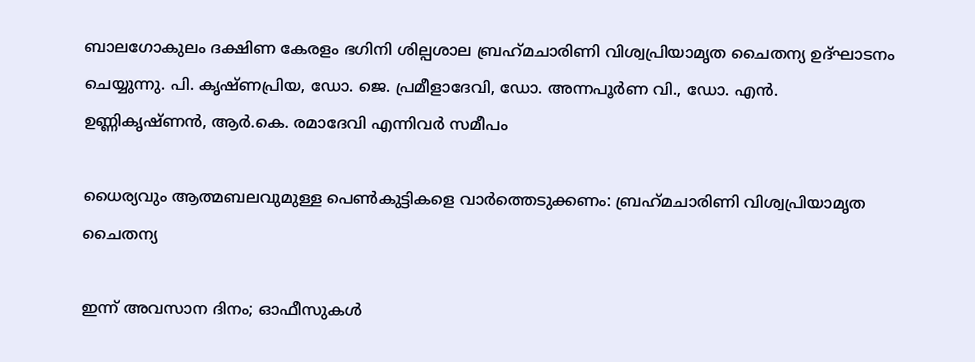ബാലഗോകുലം ദക്ഷിണ കേരളം ഭഗിനി ശില്പശാല ബ്രഹ്‌മചാരിണി വിശ്വപ്രിയാമൃത ചൈതന്യ ഉദ്ഘാടനം ചെയ്യുന്നു. പി. കൃഷ്ണപ്രിയ, ഡോ. ജെ. പ്രമീളാദേവി, ഡോ. അന്നപൂര്‍ണ വി., ഡോ. എന്‍. ഉണ്ണികൃഷ്ണന്‍, ആര്‍.കെ. രമാദേവി എന്നിവര്‍ സമീപം

ധൈര്യവും ആത്മബലവുമുള്ള പെണ്‍കുട്ടികളെ വാര്‍ത്തെടുക്കണം: ബ്രഹ്‌മചാരിണി വിശ്വപ്രിയാമൃത ചൈതന്യ

ഇന്ന് അവസാന ദിനം; ഓഫീസുകള്‍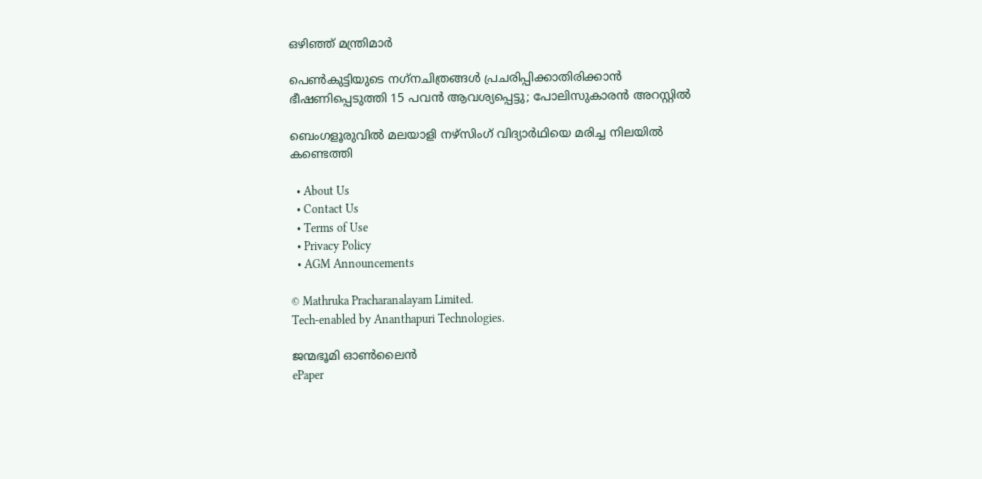ഒഴിഞ്ഞ് മന്ത്രിമാര്‍

പെണ്‍കുട്ടിയുടെ നഗ്‌നചിത്രങ്ങള്‍ പ്രചരിപ്പിക്കാതിരിക്കാൻ ഭീഷണിപ്പെടുത്തി 15 പവന്‍ ആവശ്യപ്പെട്ടു; പോലിസുകാരന്‍ അറസ്റ്റില്‍

ബെംഗളൂരുവിൽ മലയാളി നഴ്‌സിംഗ് വിദ്യാർഥിയെ മരിച്ച നിലയിൽ കണ്ടെത്തി

  • About Us
  • Contact Us
  • Terms of Use
  • Privacy Policy
  • AGM Announcements

© Mathruka Pracharanalayam Limited.
Tech-enabled by Ananthapuri Technologies.

ജന്മഭൂമി ഓണ്‍ലൈന്‍
ePaper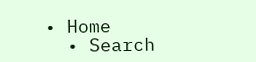• Home
  • Search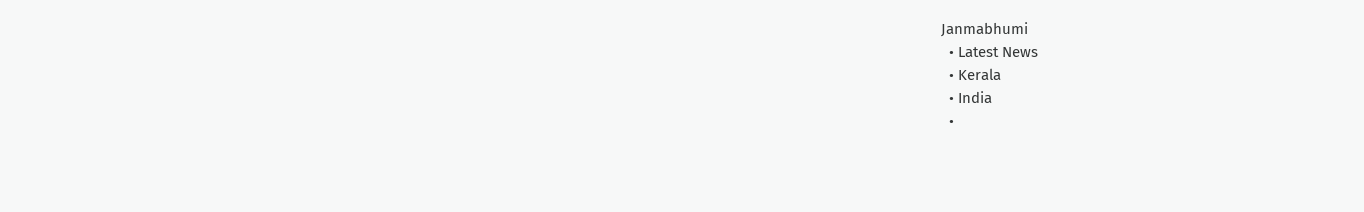Janmabhumi
  • Latest News
  • Kerala
  • India
  •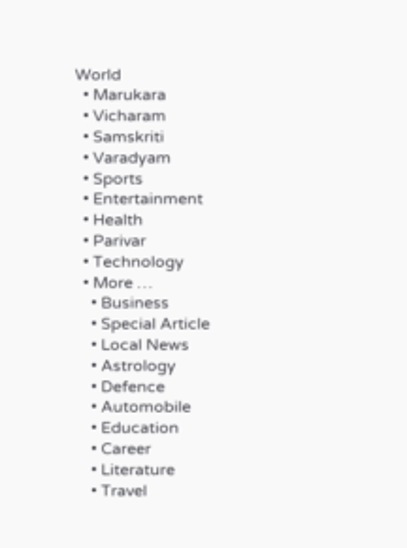World
  • Marukara
  • Vicharam
  • Samskriti
  • Varadyam
  • Sports
  • Entertainment
  • Health
  • Parivar
  • Technology
  • More …
    • Business
    • Special Article
    • Local News
    • Astrology
    • Defence
    • Automobile
    • Education
    • Career
    • Literature
    • Travel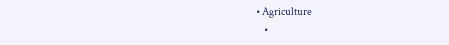• Agriculture
    •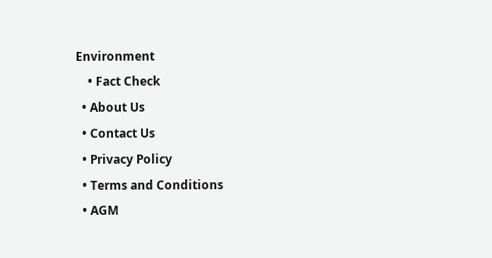Environment
    • Fact Check
  • About Us
  • Contact Us
  • Privacy Policy
  • Terms and Conditions
  • AGM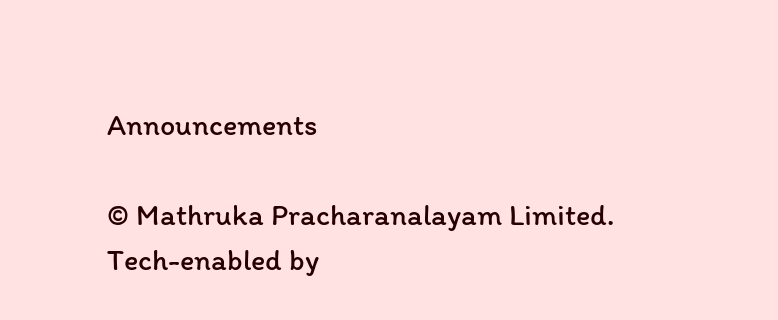Announcements

© Mathruka Pracharanalayam Limited.
Tech-enabled by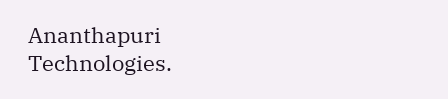Ananthapuri Technologies.